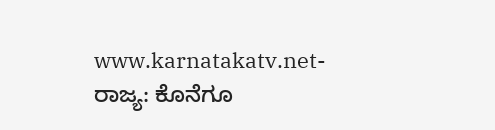www.karnatakatv.net- ರಾಜ್ಯ: ಕೊನೆಗೂ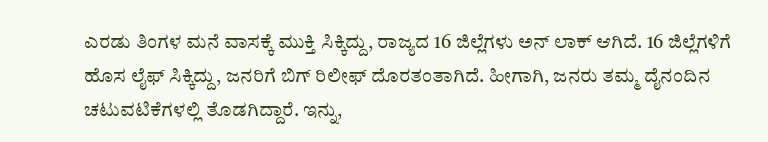ಎರಡು ತಿಂಗಳ ಮನೆ ವಾಸಕ್ಕೆ ಮುಕ್ತಿ ಸಿಕ್ಕಿದ್ದು, ರಾಜ್ಯದ 16 ಜಿಲ್ಲೆಗಳು ಅನ್ ಲಾಕ್ ಆಗಿದೆ. 16 ಜಿಲ್ಲೆಗಳಿಗೆ ಹೊಸ ಲೈಫ್ ಸಿಕ್ಕಿದ್ದು, ಜನರಿಗೆ ಬಿಗ್ ರಿಲೀಫ್ ದೊರತಂತಾಗಿದೆ. ಹೀಗಾಗಿ, ಜನರು ತಮ್ಮ ದೈನಂದಿನ ಚಟುವಟಿಕೆಗಳಲ್ಲಿ ತೊಡಗಿದ್ದಾರೆ. ಇನ್ನು,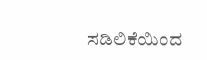ಸಡಿಲಿಕೆಯಿಂದ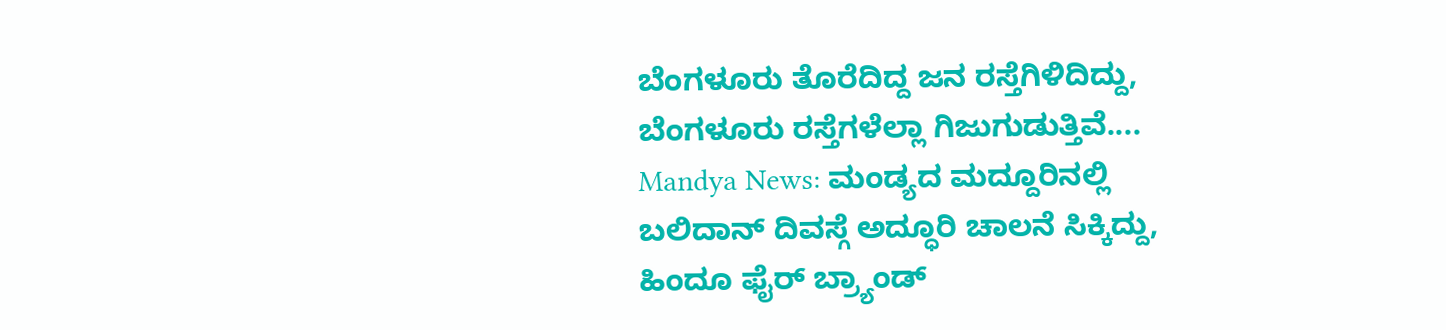ಬೆಂಗಳೂರು ತೊರೆದಿದ್ದ ಜನ ರಸ್ತೆಗಿಳಿದಿದ್ದು, ಬೆಂಗಳೂರು ರಸ್ತೆಗಳೆಲ್ಲಾ ಗಿಜುಗುಡುತ್ತಿವೆ....
Mandya News: ಮಂಡ್ಯದ ಮದ್ದೂರಿನಲ್ಲಿ ಬಲಿದಾನ್ ದಿವಸ್ಗೆ ಅದ್ಧೂರಿ ಚಾಲನೆ ಸಿಕ್ಕಿದ್ದು, ಹಿಂದೂ ಫೈರ್ ಬ್ರ್ಯಾಂಡ್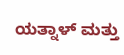ಯತ್ನಾಳ್ ಮತ್ತು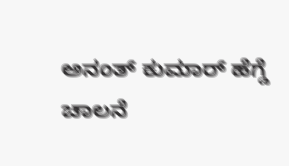ಅನಂತ್ ಕುಮಾರ್ ಹೆಗ್ಡೆ ಚಾಲನೆ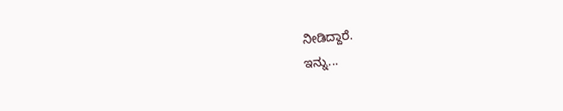ನೀಡಿದ್ದಾರೆ.
ಇನ್ನು...